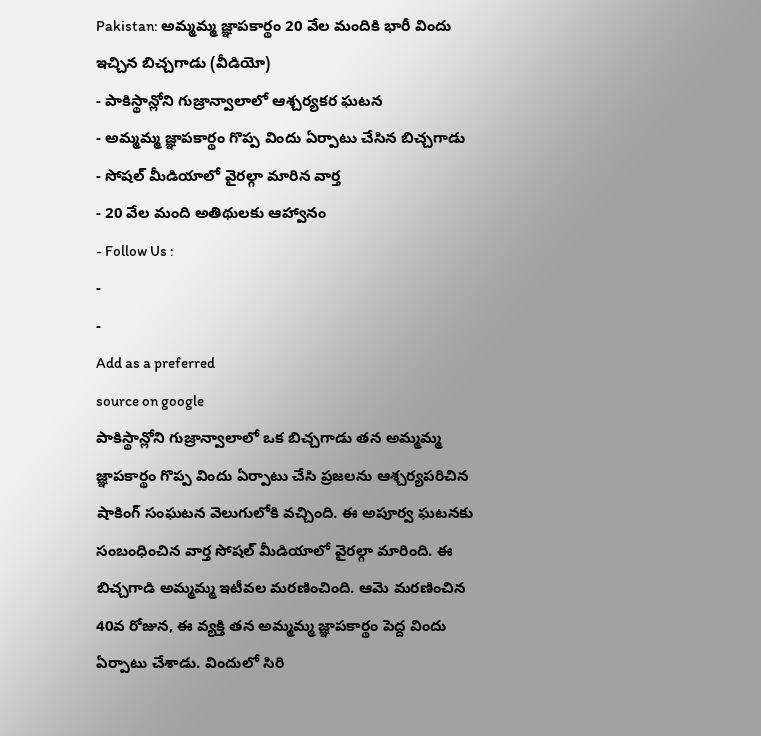Pakistan: అమ్మమ్మ జ్ఞాపకార్థం 20 వేల మందికి భారీ విందు ఇచ్చిన బిచ్చగాడు (వీడియో)
- పాకిస్థాన్లోని గుజ్రాన్వాలాలో ఆశ్చర్యకర ఘటన
- అమ్మమ్మ జ్ఞాపకార్థం గొప్ప విందు ఏర్పాటు చేసిన బిచ్చగాడు
- సోషల్ మీడియాలో వైరల్గా మారిన వార్త
- 20 వేల మంది అతిథులకు ఆహ్వానం
- Follow Us :
-
-
Add as a preferred
source on google
పాకిస్థాన్లోని గుజ్రాన్వాలాలో ఒక బిచ్చగాడు తన అమ్మమ్మ జ్ఞాపకార్థం గొప్ప విందు ఏర్పాటు చేసి ప్రజలను ఆశ్చర్యపరిచిన షాకింగ్ సంఘటన వెలుగులోకి వచ్చింది. ఈ అపూర్వ ఘటనకు సంబంధించిన వార్త సోషల్ మీడియాలో వైరల్గా మారింది. ఈ బిచ్చగాడి అమ్మమ్మ ఇటీవల మరణించింది. ఆమె మరణించిన 40వ రోజున, ఈ వ్యక్తి తన అమ్మమ్మ జ్ఞాపకార్థం పెద్ద విందు ఏర్పాటు చేశాడు. విందులో సిరి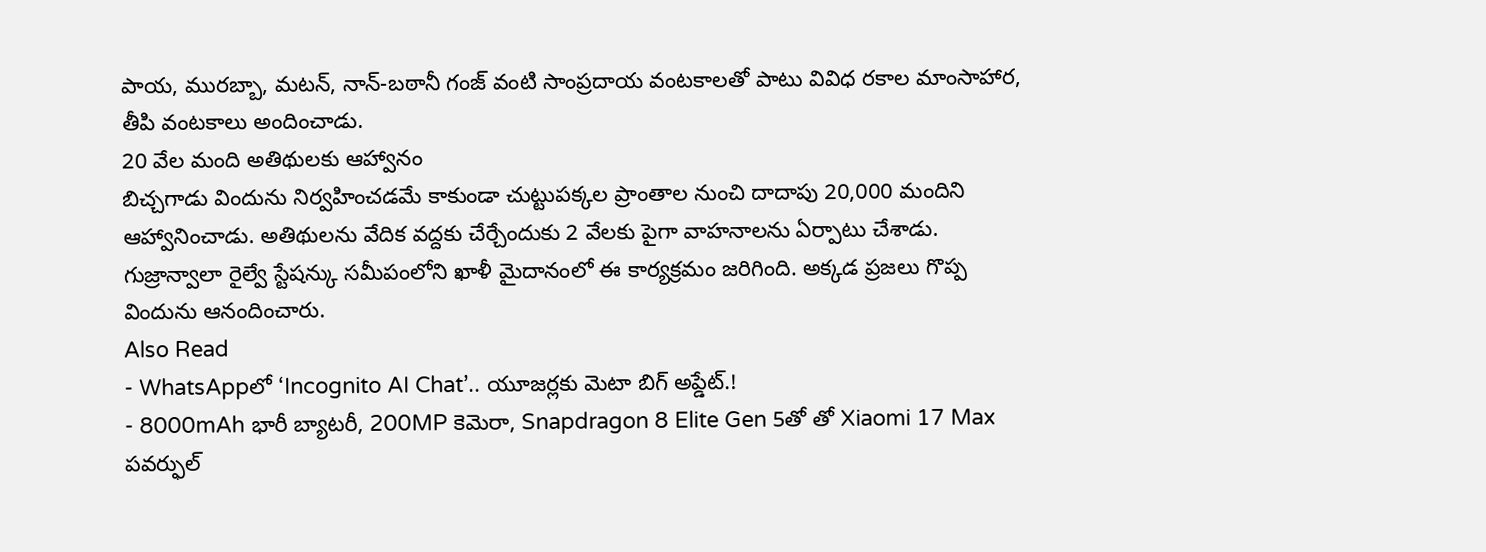పాయ, మురబ్బా, మటన్, నాన్-బఠానీ గంజ్ వంటి సాంప్రదాయ వంటకాలతో పాటు వివిధ రకాల మాంసాహార, తీపి వంటకాలు అందించాడు.
20 వేల మంది అతిథులకు ఆహ్వానం
బిచ్చగాడు విందును నిర్వహించడమే కాకుండా చుట్టుపక్కల ప్రాంతాల నుంచి దాదాపు 20,000 మందిని ఆహ్వానించాడు. అతిథులను వేదిక వద్దకు చేర్చేందుకు 2 వేలకు పైగా వాహనాలను ఏర్పాటు చేశాడు. గుజ్రాన్వాలా రైల్వే స్టేషన్కు సమీపంలోని ఖాళీ మైదానంలో ఈ కార్యక్రమం జరిగింది. అక్కడ ప్రజలు గొప్ప విందును ఆనందించారు.
Also Read
- WhatsAppలో ‘Incognito AI Chat’.. యూజర్లకు మెటా బిగ్ అప్డేట్.!
- 8000mAh భారీ బ్యాటరీ, 200MP కెమెరా, Snapdragon 8 Elite Gen 5తో తో Xiaomi 17 Max పవర్ఫుల్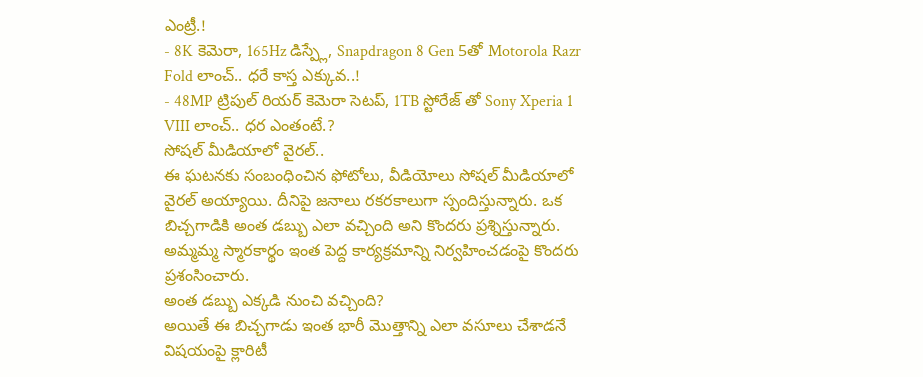ఎంట్రీ.!
- 8K కెమెరా, 165Hz డిస్ప్లే, Snapdragon 8 Gen 5తో Motorola Razr Fold లాంచ్.. ధరే కాస్త ఎక్కువ..!
- 48MP ట్రిపుల్ రియర్ కెమెరా సెటప్, 1TB స్టోరేజ్ తో Sony Xperia 1 VIII లాంచ్.. ధర ఎంతంటే.?
సోషల్ మీడియాలో వైరల్..
ఈ ఘటనకు సంబంధించిన ఫోటోలు, వీడియోలు సోషల్ మీడియాలో వైరల్ అయ్యాయి. దీనిపై జనాలు రకరకాలుగా స్పందిస్తున్నారు. ఒక బిచ్చగాడికి అంత డబ్బు ఎలా వచ్చింది అని కొందరు ప్రశ్నిస్తున్నారు. అమ్మమ్మ స్మారకార్థం ఇంత పెద్ద కార్యక్రమాన్ని నిర్వహించడంపై కొందరు ప్రశంసించారు.
అంత డబ్బు ఎక్కడి నుంచి వచ్చింది?
అయితే ఈ బిచ్చగాడు ఇంత భారీ మొత్తాన్ని ఎలా వసూలు చేశాడనే విషయంపై క్లారిటీ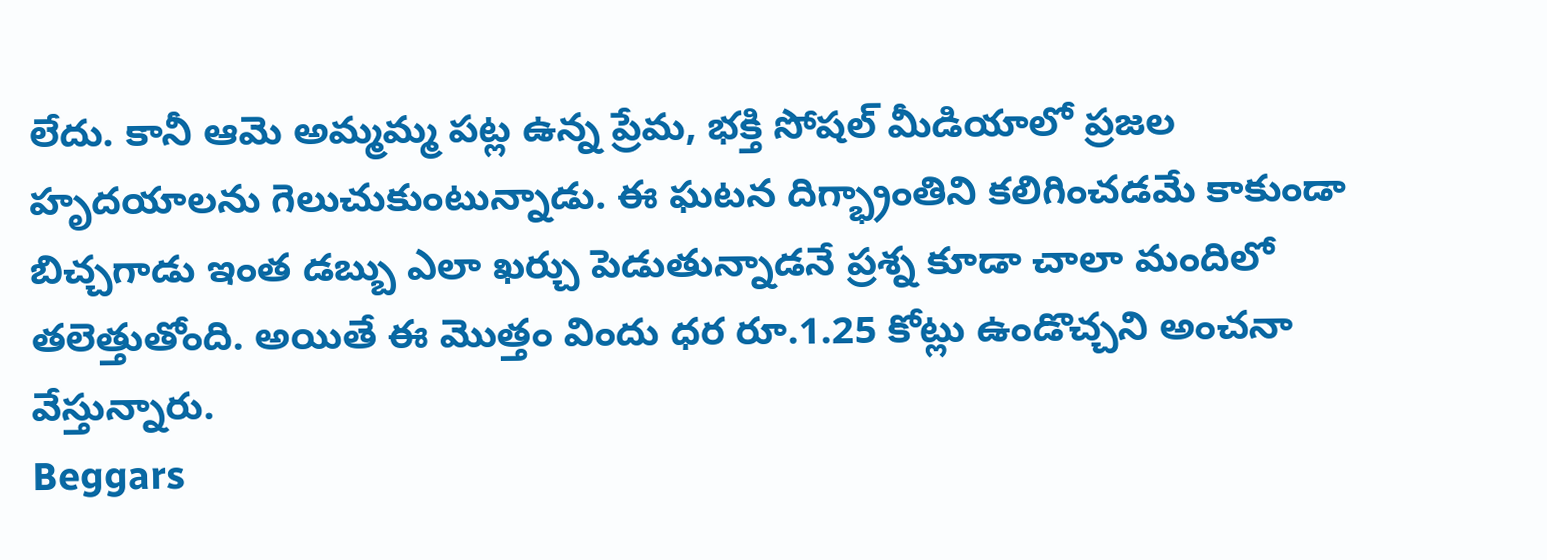లేదు. కానీ ఆమె అమ్మమ్మ పట్ల ఉన్న ప్రేమ, భక్తి సోషల్ మీడియాలో ప్రజల హృదయాలను గెలుచుకుంటున్నాడు. ఈ ఘటన దిగ్భ్రాంతిని కలిగించడమే కాకుండా బిచ్చగాడు ఇంత డబ్బు ఎలా ఖర్చు పెడుతున్నాడనే ప్రశ్న కూడా చాలా మందిలో తలెత్తుతోంది. అయితే ఈ మొత్తం విందు ధర రూ.1.25 కోట్లు ఉండొచ్చని అంచనా వేస్తున్నారు.
Beggars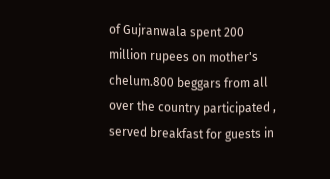of Gujranwala spent 200 million rupees on mother's chelum.800 beggars from all over the country participated , served breakfast for guests in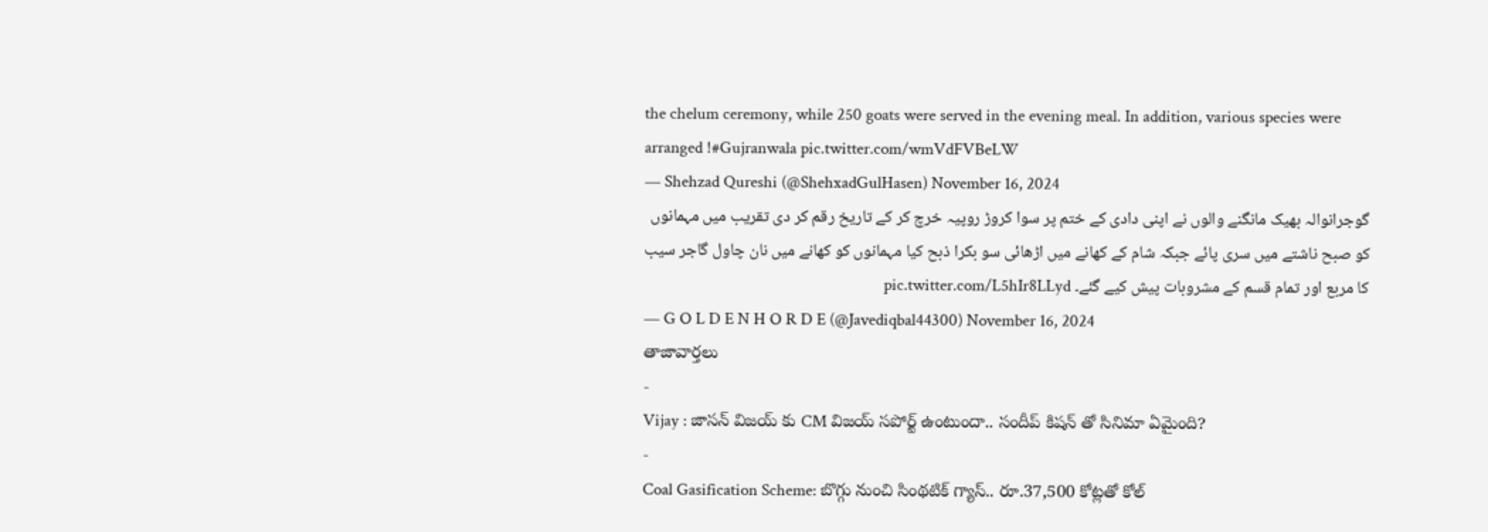the chelum ceremony, while 250 goats were served in the evening meal. In addition, various species were arranged !#Gujranwala pic.twitter.com/wmVdFVBeLW
— Shehzad Qureshi (@ShehxadGulHasen) November 16, 2024
گوجرانوالہ بھیک مانگنے والوں نے اپنی دادی کے ختم پر سوا کروڑ روپیہ خرچ کر کے تاریخ رقم کر دی تقریب میں مہمانوں کو صبح ناشتے میں سری پائے جبکہ شام کے کھانے میں اڑھائی سو بکرا ذبح کیا مہمانوں کو کھانے میں نان چاول گاجر سیب کا مربع اور تمام قسم کے مشروبات پیش کیے گئے۔ pic.twitter.com/L5hIr8LLyd
— G O L D E N H O R D E (@Javediqbal44300) November 16, 2024
తాజావార్తలు
-
Vijay : జాసన్ విజయ్ కు CM విజయ్ సపోర్ట్ ఉంటుందా.. సందీప్ కిషన్ తో సినిమా ఏమైంది?
-
Coal Gasification Scheme: బొగ్గు నుంచి సింథటిక్ గ్యాస్.. రూ.37,500 కోట్లతో కోల్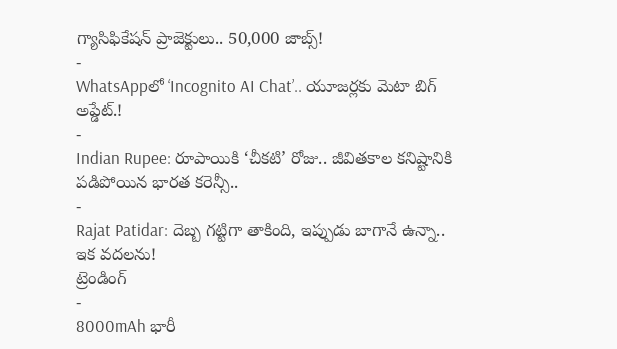గ్యాసిఫికేషన్ ప్రాజెక్టులు.. 50,000 జాబ్స్!
-
WhatsAppలో ‘Incognito AI Chat’.. యూజర్లకు మెటా బిగ్ అప్డేట్.!
-
Indian Rupee: రూపాయికి ‘చీకటి’ రోజు.. జీవితకాల కనిష్టానికి పడిపోయిన భారత కరెన్సీ..
-
Rajat Patidar: దెబ్బ గట్టిగా తాకింది, ఇప్పుడు బాగానే ఉన్నా.. ఇక వదలను!
ట్రెండింగ్
-
8000mAh భారీ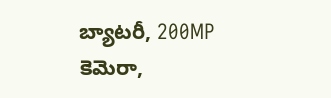బ్యాటరీ, 200MP కెమెరా,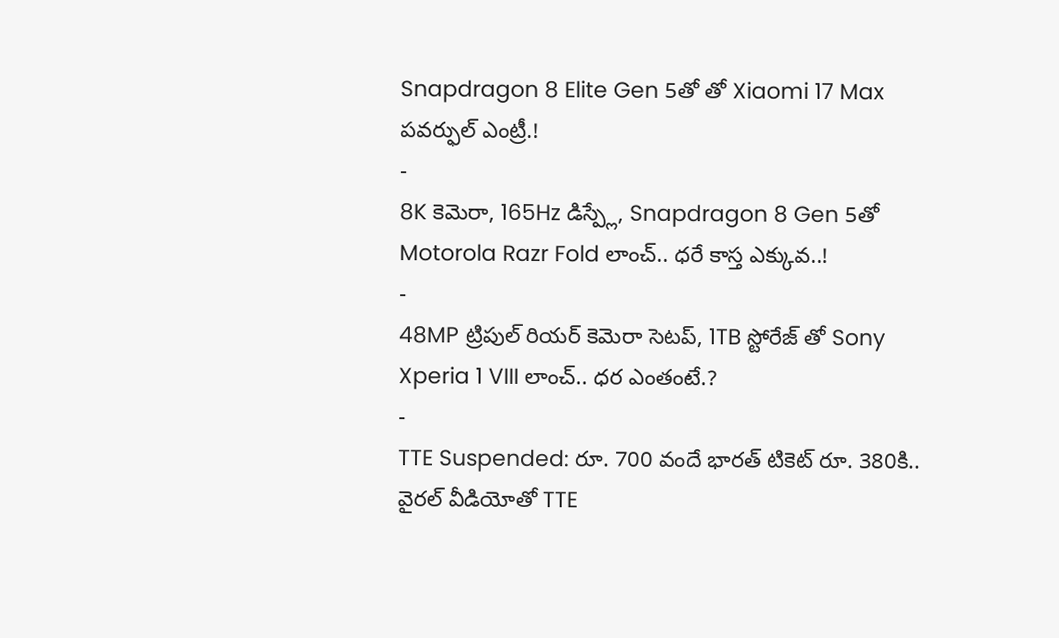Snapdragon 8 Elite Gen 5తో తో Xiaomi 17 Max పవర్ఫుల్ ఎంట్రీ.!
-
8K కెమెరా, 165Hz డిస్ప్లే, Snapdragon 8 Gen 5తో Motorola Razr Fold లాంచ్.. ధరే కాస్త ఎక్కువ..!
-
48MP ట్రిపుల్ రియర్ కెమెరా సెటప్, 1TB స్టోరేజ్ తో Sony Xperia 1 VIII లాంచ్.. ధర ఎంతంటే.?
-
TTE Suspended: రూ. 700 వందే భారత్ టికెట్ రూ. 380కి.. వైరల్ వీడియోతో TTE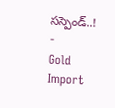సస్పెండ్..!
-
Gold Import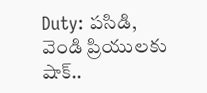Duty: పసిడి, వెండి ప్రియులకు షాక్..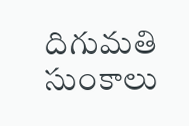దిగుమతి సుంకాలు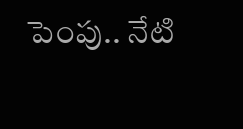పెంపు.. నేటి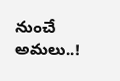నుంచే అమలు..!